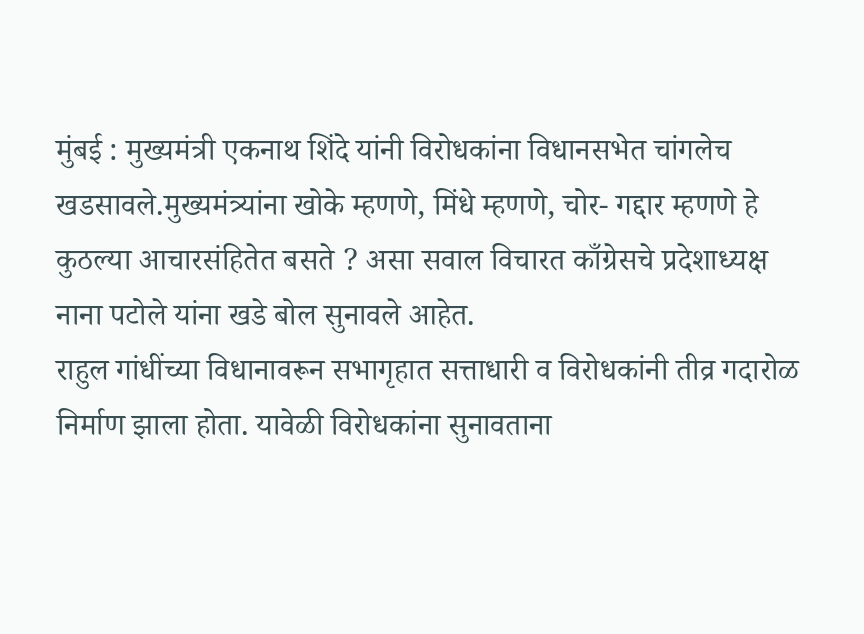मुंबई : मुख्यमंत्री एकनाथ शिंदे यांनी विरोधकांना विधानसभेत चांगलेच खडसावले.मुख्यमंत्र्यांना खोके म्हणणे, मिंधे म्हणणे, चोर- गद्दार म्हणणे हे कुठल्या आचारसंहितेत बसते ? असा सवाल विचारत काँग्रेसचे प्रदेशाध्यक्ष नाना पटोले यांना खडे बोल सुनावले आहेत.
राहुल गांधींच्या विधानावरून सभागृहात सत्ताधारी व विरोधकांनी तीव्र गदारोळ निर्माण झाला होता. यावेळी विरोधकांना सुनावताना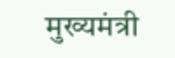मुख्यमंत्री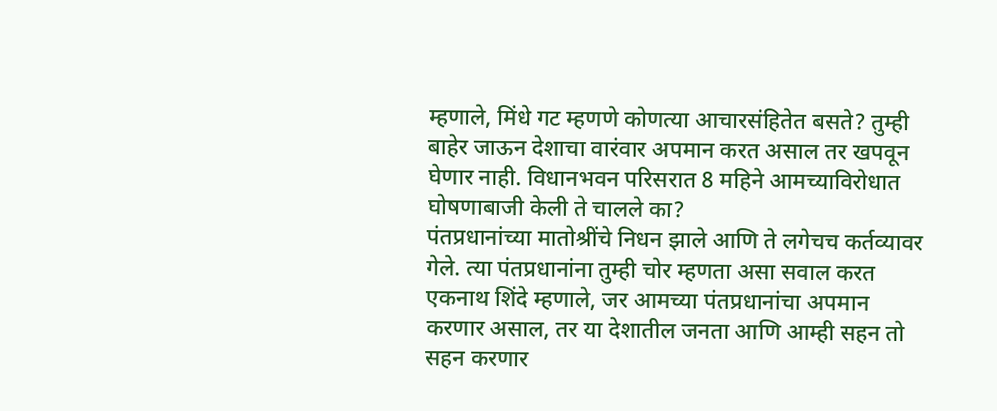म्हणाले, मिंधे गट म्हणणे कोणत्या आचारसंहितेत बसते? तुम्ही बाहेर जाऊन देशाचा वारंवार अपमान करत असाल तर खपवून घेणार नाही. विधानभवन परिसरात 8 महिने आमच्याविरोधात घोषणाबाजी केली ते चालले का?
पंतप्रधानांच्या मातोश्रींचे निधन झाले आणि ते लगेचच कर्तव्यावर गेले. त्या पंतप्रधानांना तुम्ही चोर म्हणता असा सवाल करत एकनाथ शिंदे म्हणाले, जर आमच्या पंतप्रधानांचा अपमान करणार असाल, तर या देशातील जनता आणि आम्ही सहन तो सहन करणार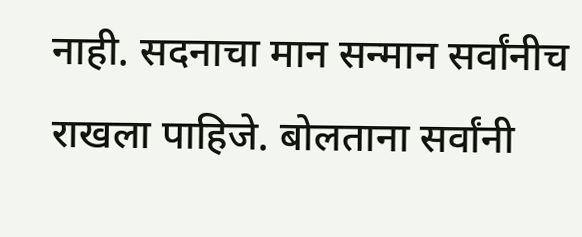नाही. सदनाचा मान सन्मान सर्वांनीच राखला पाहिजे. बोलताना सर्वांनी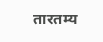तारतम्य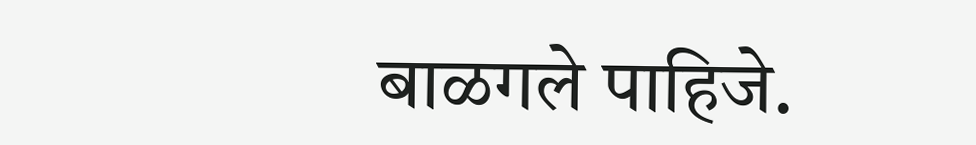बाळगले पाहिजे.